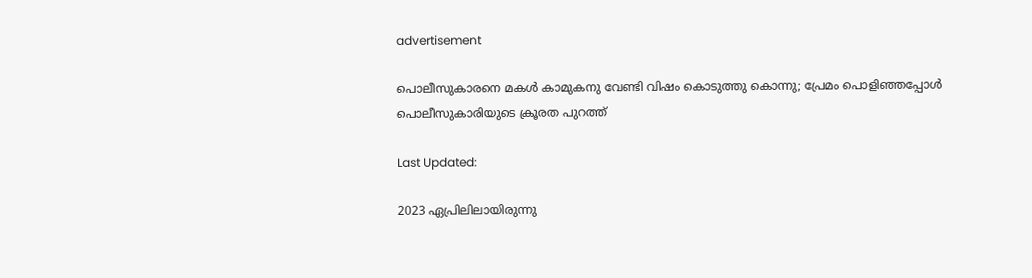advertisement

പൊലീസുകാരനെ മകൾ കാമുകനു വേണ്ടി വിഷം കൊടുത്തു കൊന്നു; പ്രേമം പൊളിഞ്ഞപ്പോൾ പൊലീസുകാരിയുടെ ക്രൂരത പുറത്ത്

Last Updated:

2023 ഏപ്രിലിലായിരുന്നു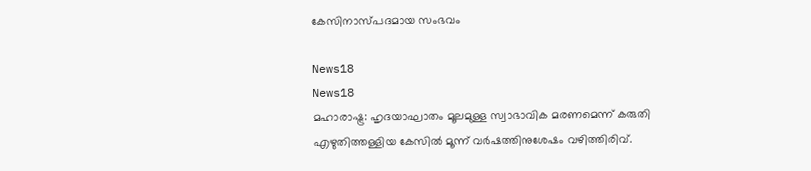കേസിനാസ്പദമായ സംഭവം

News18
News18
മഹാരാഷ്ട്ര: ഹൃദയാഘാതം മൂലമുള്ള സ്വാഭാവിക മരണമെന്ന് കരുതി എഴുതിത്തള്ളിയ കേസിൽ മൂന്ന് വർഷത്തിനുശേഷം വഴിത്തിരിവ്.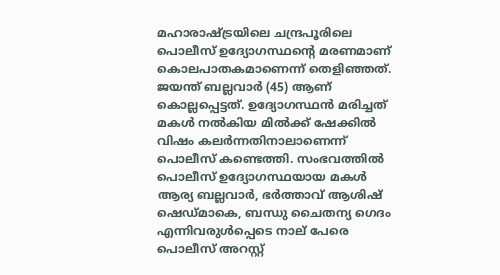മഹാരാഷ്ട്രയിലെ ചന്ദ്രപൂരിലെ പൊലീസ് ഉദ്യോഗസ്ഥന്റെ മരണമാണ് കൊലപാതകമാണെന്ന് തെളിഞ്ഞത്. ജയന്ത് ബല്ലവാർ (45) ആണ് കൊല്ലപ്പെട്ടത്. ഉദ്യോഗസ്ഥൻ മരിച്ചത് മകൾ നൽകിയ മിൽക്ക് ഷേക്കിൽ വിഷം കലർന്നതിനാലാണെന്ന് പൊലീസ് കണ്ടെത്തി. സംഭവത്തിൽ പൊലീസ് ഉദ്യോഗസ്ഥയായ മകൾ ആര്യ ബല്ലവാർ, ഭർത്താവ് ആശിഷ് ഷെഡ്മാകെ, ബന്ധു ചൈതന്യ ഗെദം എന്നിവരുൾപ്പെടെ നാല് പേരെ പൊലീസ് അറസ്റ്റ്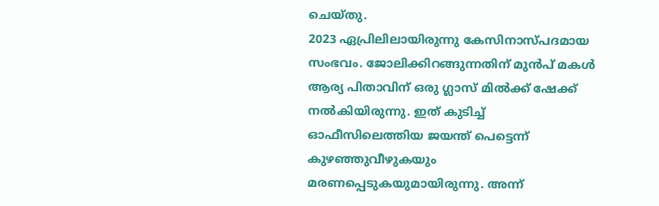ചെയ്തു.
2023 ഏപ്രിലിലായിരുന്നു കേസിനാസ്പദമായ സംഭവം. ജോലിക്കിറങ്ങുന്നതിന് മുൻപ് മകൾ ആര്യ പിതാവിന് ഒരു ഗ്ലാസ് മിൽക്ക് ഷേക്ക് നൽകിയിരുന്നു. ഇത് കുടിച്ച് ഓഫീസിലെത്തിയ ജയന്ത് പെട്ടെന്ന് കുഴഞ്ഞുവീഴുകയും മരണപ്പെടുകയുമായിരുന്നു. അന്ന്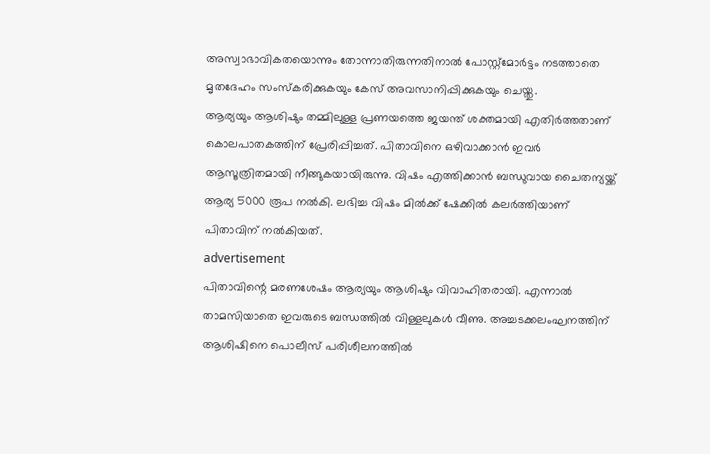അസ്വാഭാവികതയൊന്നും തോന്നാതിരുന്നതിനാൽ പോസ്റ്റ്‌മോർട്ടം നടത്താതെ മൃതദേഹം സംസ്കരിക്കുകയും കേസ് അവസാനിപ്പിക്കുകയും ചെയ്തു.
ആര്യയും ആശിഷും തമ്മിലുള്ള പ്രണയത്തെ ജയന്ത് ശക്തമായി എതിർത്തതാണ് കൊലപാതകത്തിന് പ്രേരിപ്പിച്ചത്. പിതാവിനെ ഒഴിവാക്കാൻ ഇവർ ആസൂത്രിതമായി നീങ്ങുകയായിരുന്നു. വിഷം എത്തിക്കാൻ ബന്ധുവായ ചൈതന്യയ്ക്ക് ആര്യ 5000 രൂപ നൽകി. ലഭിച്ച വിഷം മിൽക്ക് ഷേക്കിൽ കലർത്തിയാണ് പിതാവിന് നൽകിയത്.
advertisement
പിതാവിന്റെ മരണശേഷം ആര്യയും ആശിഷും വിവാഹിതരായി. എന്നാൽ താമസിയാതെ ഇവരുടെ ബന്ധത്തിൽ വിള്ളലുകൾ വീണു. അച്ചടക്കലംഘനത്തിന് ആശിഷിനെ പൊലീസ് പരിശീലനത്തിൽ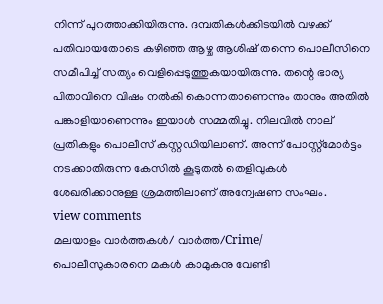നിന്ന് പുറത്താക്കിയിരുന്നു. ദമ്പതികൾക്കിടയിൽ വഴക്ക് പതിവായതോടെ കഴിഞ്ഞ ആഴ്ച ആശിഷ് തന്നെ പൊലീസിനെ സമീപിച്ച് സത്യം വെളിപ്പെടുത്തുകയായിരുന്നു. തന്റെ ഭാര്യ പിതാവിനെ വിഷം നൽകി കൊന്നതാണെന്നും താനും അതിൽ പങ്കാളിയാണെന്നും ഇയാൾ സമ്മതിച്ചു. നിലവിൽ നാല് പ്രതികളും പൊലീസ് കസ്റ്റഡിയിലാണ്. അന്ന് പോസ്റ്റ്‌മോർട്ടം നടക്കാതിരുന്ന കേസിൽ കൂടുതൽ തെളിവുകൾ ശേഖരിക്കാനുള്ള ശ്രമത്തിലാണ് അന്വേഷണ സംഘം.
view comments
മലയാളം വാർത്തകൾ/ വാർത്ത/Crime/
പൊലീസുകാരനെ മകൾ കാമുകനു വേണ്ടി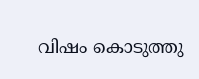വിഷം കൊടുത്തു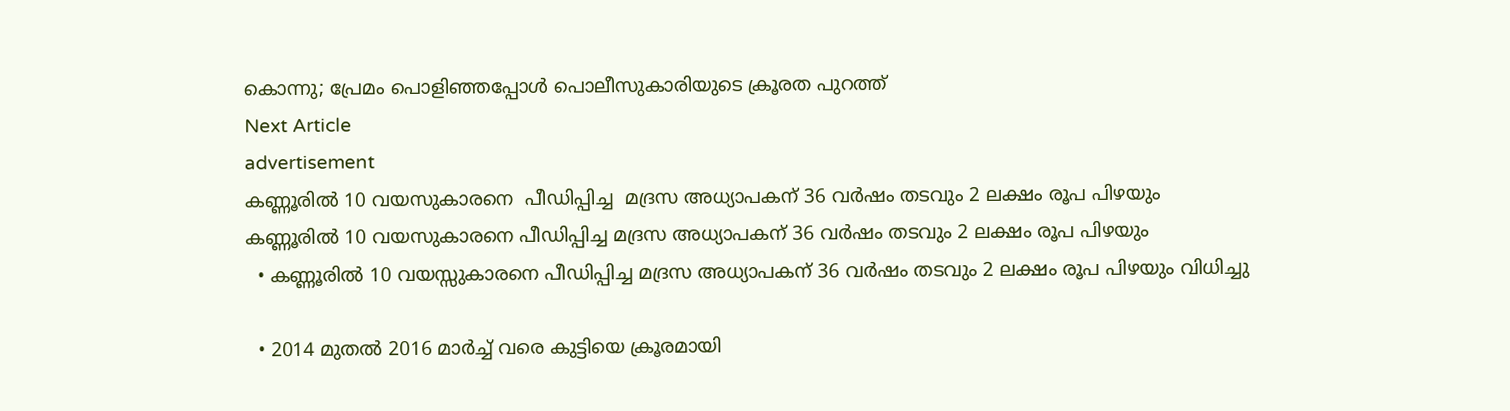കൊന്നു; പ്രേമം പൊളിഞ്ഞപ്പോൾ പൊലീസുകാരിയുടെ ക്രൂരത പുറത്ത്
Next Article
advertisement
കണ്ണൂരിൽ 10 വയസുകാരനെ  പീഡിപ്പിച്ച  മദ്രസ അധ്യാപകന് 36 വര്‍ഷം തടവും 2 ലക്ഷം രൂപ പിഴയും
കണ്ണൂരിൽ 10 വയസുകാരനെ പീഡിപ്പിച്ച മദ്രസ അധ്യാപകന് 36 വര്‍ഷം തടവും 2 ലക്ഷം രൂപ പിഴയും
  • കണ്ണൂരിൽ 10 വയസ്സുകാരനെ പീഡിപ്പിച്ച മദ്രസ അധ്യാപകന് 36 വർഷം തടവും 2 ലക്ഷം രൂപ പിഴയും വിധിച്ചു

  • 2014 മുതൽ 2016 മാർച്ച് വരെ കുട്ടിയെ ക്രൂരമായി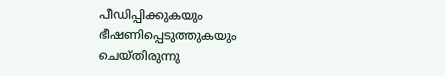പീഡിപ്പിക്കുകയും ഭീഷണിപ്പെടുത്തുകയും ചെയ്തിരുന്നു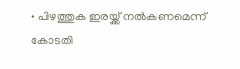• പിഴത്തുക ഇരയ്ക്ക് നൽകണമെന്ന് കോടതി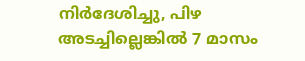നിർദേശിച്ചു, പിഴ അടച്ചില്ലെങ്കിൽ 7 മാസം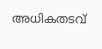അധികതടവ്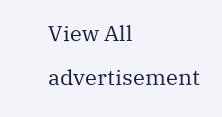View All
advertisement